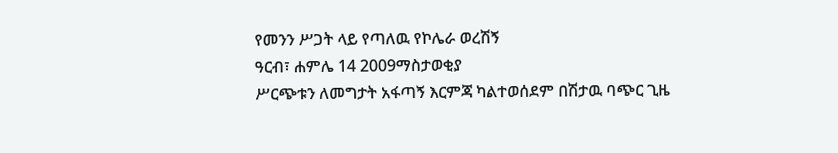የመንን ሥጋት ላይ የጣለዉ የኮሌራ ወረሽኝ
ዓርብ፣ ሐምሌ 14 2009ማስታወቂያ
ሥርጭቱን ለመግታት አፋጣኝ እርምጃ ካልተወሰደም በሽታዉ ባጭር ጊዜ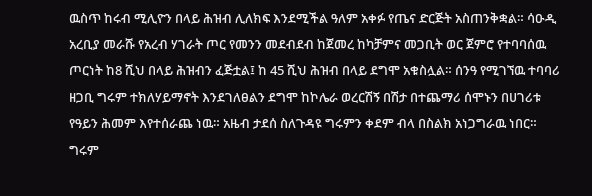ዉስጥ ከሩብ ሚሊዮን በላይ ሕዝብ ሊለክፍ እንደሚችል ዓለም አቀፉ የጤና ድርጅት አስጠንቅቋል። ሳዑዲ አረቢያ መራሹ የአረብ ሃገራት ጦር የመንን መደብደብ ከጀመረ ከካቻምና መጋቢት ወር ጀምሮ የተባባሰዉ ጦርነት ከ8 ሺህ በላይ ሕዝብን ፈጅቷል፤ ከ 45 ሺህ ሕዝብ በላይ ደግሞ አቁስሏል። ሰንዓ የሚገኘዉ ተባባሪ ዘጋቢ ግሩም ተክለሃይማኖት እንደገለፀልን ደግሞ ከኮሌራ ወረርሽኝ በሽታ በተጨማሪ ሰሞኑን በሀገሪቱ የዓይን ሕመም እየተሰራጨ ነዉ። አዜብ ታደሰ ስለጉዳዩ ግሩምን ቀደም ብላ በስልክ አነጋግራዉ ነበር።
ግሩም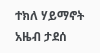ተክለ ሃይማኖት
አዜብ ታደሰ